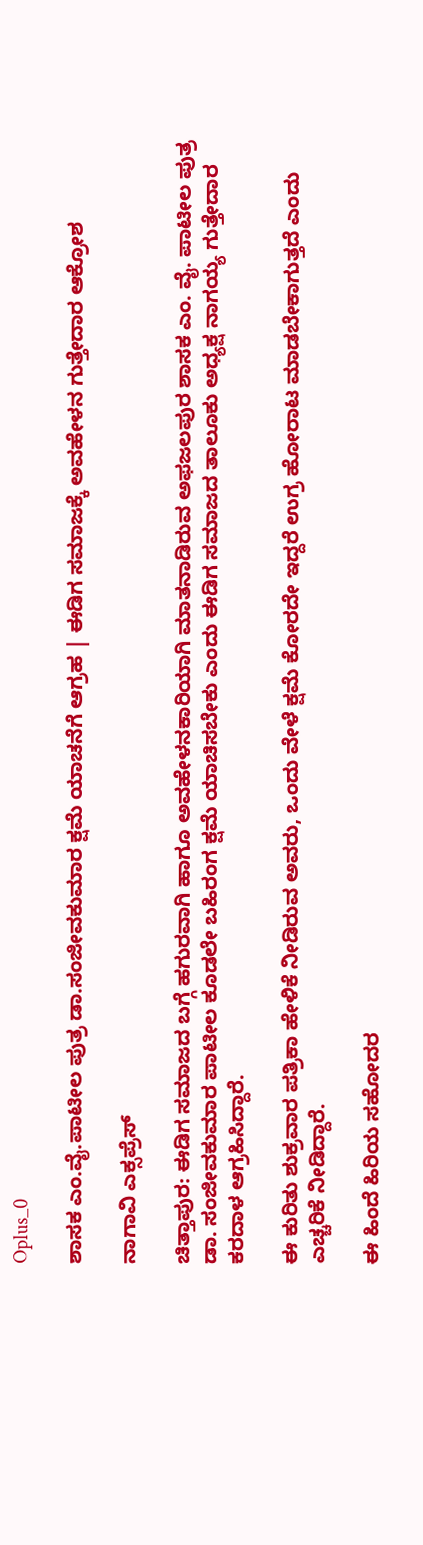Oplus_0

ಶಾಸಕ ಎಂ.ವೈ.ಪಾಟೀಲ ಪುತ್ರ ಡಾ.ಸಂಜೀವಕುಮಾರ ಕ್ಷಮೆ ಯಾಚನೆಗೆ ಆಗ್ರಹ | ಈಡಿಗ ಸಮಾಜಕ್ಕೆ ಅವಹೇಳನ ಗುತ್ತೇದಾರ ಆಕ್ರೋಶ

ನಾಗಾವಿ ಎಕ್ಸಪ್ರೆಸ್

ಚಿತ್ತಾಪುರ: ಈಡಿಗ ಸಮಾಜದ ಬಗ್ಗೆ ಹಗುರವಾಗಿ ಹಾಗೂ ಅವಹೇಳನಕಾರಿಯಾಗಿ ಮಾತನಾಡಿರುವ ಅಫಜಲಪುರ ಶಾಸಕ ಎಂ. ವೈ. ಪಾಟೀಲ ಪುತ್ರ ಡಾ. ಸಂಜೀವಕುಮಾರ ಪಾಟೀಲ ಕೂಡಲೇ ಬಹಿರಂಗ ಕ್ಷಮೆ ಯಾಚಿಸಬೇಕು ಎಂದು ಈಡಿಗ ಸಮಾಜದ ತಾಲೂಕು ಅಧ್ಯಕ್ಷ ನಾಗಯ್ಯ ಗುತ್ತೇದಾರ ಕರದಾಳ ಆಗ್ರಹಿಸಿದ್ದಾರೆ.

ಈ ಕುರಿತು ಶುಕ್ರವಾರ ಪತ್ರಿಕಾ ಹೇಳಿಕೆ ನೀಡಿರುವ ಅವರು, ಒಂದು ವೇಳೆ ಕ್ಷಮೆ ಕೋರದೇ ಇದ್ದರೆ ಉಗ್ರ ಹೋರಾಟ ಮಾಡಬೇಕಾಗುತ್ತದೆ ಎಂದು ಎಚ್ಚರಿಕೆ ನೀಡಿದ್ದಾರೆ.

ಈ ಹಿಂದೆ ಹಿರಿಯ ಸಹೋದರ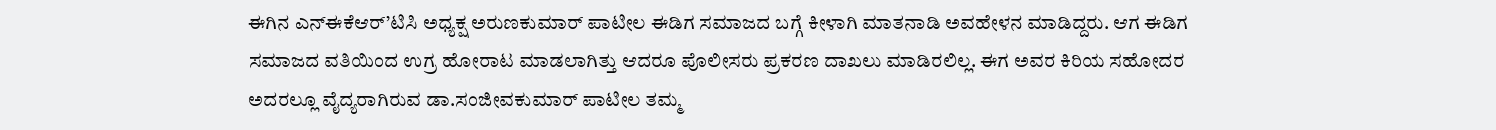ಈಗಿನ ಎನ್ಈಕೆಆರ್’ಟಿಸಿ ಅಧ್ಯಕ್ಷ ಅರುಣಕುಮಾರ್ ಪಾಟೀಲ ಈಡಿಗ ಸಮಾಜದ ಬಗ್ಗೆ ಕೀಳಾಗಿ ಮಾತನಾಡಿ ಅವಹೇಳನ ಮಾಡಿದ್ದರು. ಆಗ ಈಡಿಗ ಸಮಾಜದ ವತಿಯಿಂದ ಉಗ್ರ ಹೋರಾಟ ಮಾಡಲಾಗಿತ್ತು ಆದರೂ ಪೊಲೀಸರು ಪ್ರಕರಣ ದಾಖಲು ಮಾಡಿರಲಿಲ್ಲ. ಈಗ ಅವರ ಕಿರಿಯ ಸಹೋದರ ಅದರಲ್ಲೂ ವೈದ್ಯರಾಗಿರುವ ಡಾ.ಸಂಜೀವಕುಮಾರ್ ಪಾಟೀಲ ತಮ್ಮ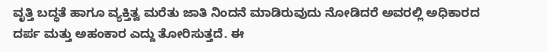ವೃತ್ತಿ ಬದ್ಧತೆ ಹಾಗೂ ವ್ಯಕ್ತಿತ್ವ ಮರೆತು ಜಾತಿ ನಿಂದನೆ ಮಾಡಿರುವುದು ನೋಡಿದರೆ ಅವರಲ್ಲಿ ಅಧಿಕಾರದ ದರ್ಪ ಮತ್ತು ಅಹಂಕಾರ ಎದ್ದು ತೋರಿಸುತ್ತದೆ. ಈ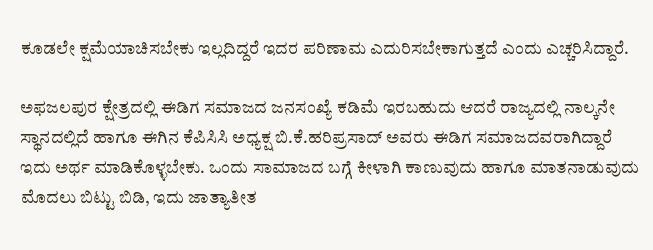ಕೂಡಲೇ ಕ್ಷಮೆಯಾಚಿಸಬೇಕು ಇಲ್ಲದಿದ್ದರೆ ಇದರ ಪರಿಣಾಮ ಎದುರಿಸಬೇಕಾಗುತ್ತದೆ ಎಂದು ಎಚ್ಚರಿಸಿದ್ದಾರೆ.

ಅಫಜಲಪುರ ಕ್ಷೇತ್ರದಲ್ಲಿ ಈಡಿಗ ಸಮಾಜದ ಜನಸಂಖ್ಯೆ ಕಡಿಮೆ ಇರಬಹುದು ಆದರೆ ರಾಜ್ಯದಲ್ಲಿ ನಾಲ್ಕನೇ ಸ್ಥಾನದಲ್ಲಿದೆ ಹಾಗೂ ಈಗಿನ ಕೆಪಿಸಿಸಿ ಅಧ್ಯಕ್ಷ ಬಿ.ಕೆ.ಹರಿಪ್ರಸಾದ್ ಅವರು ಈಡಿಗ ಸಮಾಜದವರಾಗಿದ್ದಾರೆ ಇದು ಅರ್ಥ ಮಾಡಿಕೊಳ್ಳಬೇಕು. ಒಂದು ಸಾಮಾಜದ ಬಗ್ಗೆ ಕೀಳಾಗಿ ಕಾಣುವುದು ಹಾಗೂ ಮಾತನಾಡುವುದು ಮೊದಲು ಬಿಟ್ಟು ಬಿಡಿ, ಇದು ಜಾತ್ಯಾತೀತ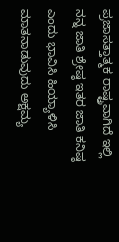ಪ್ರಜಾಸತ್ತಾತ್ಮಕ ರಾಷ್ಟ್ರವಾಗಿದೆ ಇಲ್ಲಿ ನನ್ನ ಜಾತಿ ಶ್ರೇಷ್ಠ ಇತರ ಜಾತಿ ಕನಿಷ್ಠ ಎಂದು ಭಾವಿಸಿ ಹಿಯ್ಯಾಳಿಸಿ ಮಾತನಾಡುವುದು ಅಕ್ಷಮ್ಯ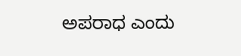ಅಪರಾಧ ಎಂದು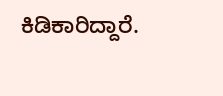ಕಿಡಿಕಾರಿದ್ದಾರೆ.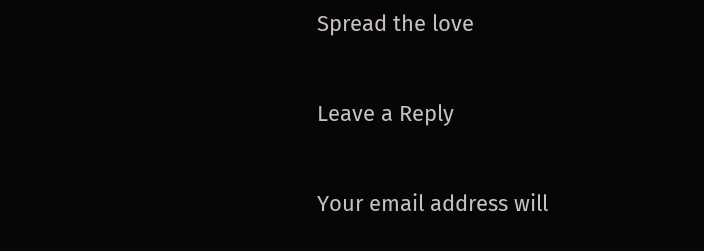Spread the love

Leave a Reply

Your email address will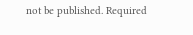not be published. Required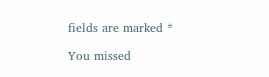fields are marked *

You missed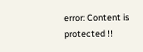error: Content is protected !!